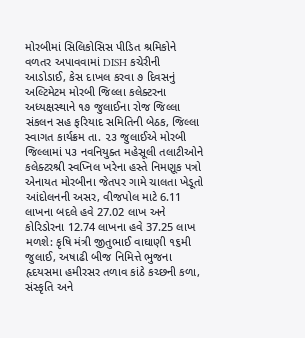મોરબીમાં સિલિકોસિસ પીડિત શ્રમિકોને વળતર અપાવવામાં DISH કચેરીની આડોડાઈ, કેસ દાખલ કરવા ૭ દિવસનું અલ્ટિમેટમ મોરબી જિલ્લા કલેક્ટરના અધ્યક્ષસ્થાને ૧૭ જુલાઈના રોજ જિલ્લા સંકલન સહ ફરિયાદ સમિતિની બેઠક, જિલ્લા સ્વાગત કાર્યક્રમ તા. ૨૩ જુલાઈએ મોરબી જિલ્લામાં ૫૩ નવનિયુક્ત મહેસૂલી તલાટીઓને કલેક્ટરશ્રી સ્વપ્નિલ ખરેના હસ્તે નિમણૂક પત્રો એનાયત મોરબીના જેતપર ગામે ચાલતા ખેડૂતો આંદોલનની અસર, વીજપોલ માટે 6.11 લાખના બદલે હવે 27.02 લાખ અને કોરિડોરના 12.74 લાખના હવે 37.25 લાખ મળશે: કૃષિ મંત્રી જીતુભાઈ વાઘાણી ૧૬મી જુલાઈ, અષાઢી બીજ નિમિત્તે ભુજના હૃદયસમા હમીરસર તળાવ કાંઠે કચ્છની કળા, સંસ્કૃતિ અને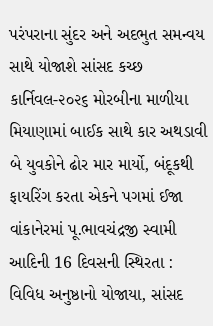પરંપરાના સુંદર અને અદભુત સમન્વય સાથે યોજાશે સાંસદ કચ્છ કાર્નિવલ-૨૦૨૬ મોરબીના માળીયા મિયાણામાં બાઈક સાથે કાર અથડાવી બે યુવકોને ઢોર માર માર્યો, બંદૂકથી ફાયરિંગ કરતા એકને પગમાં ઈજા વાંકાનેરમાં પૂ.ભાવચંદ્રજી સ્વામી આદિની 16 દિવસની સ્થિરતા : વિવિધ અનુષ્ઠાનો યોજાયા, સાંસદ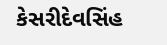કેસરીદેવસિંહ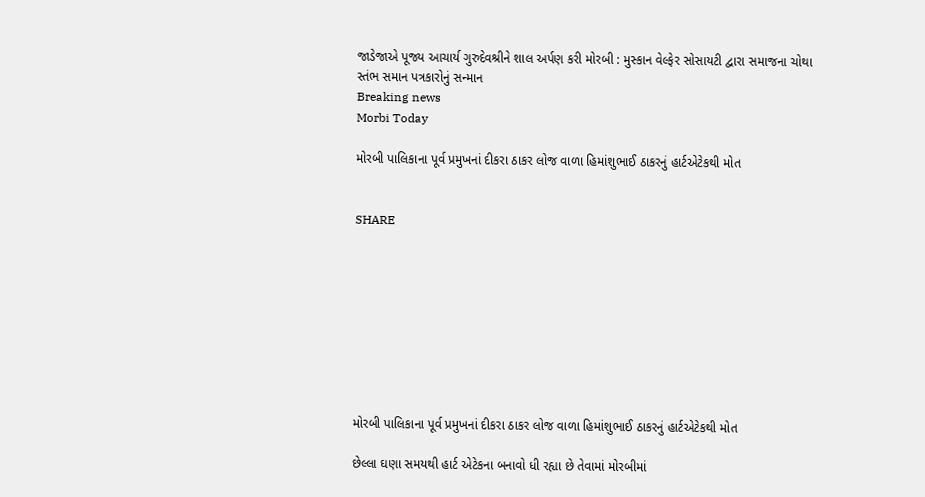જાડેજાએ પૂજ્ય આચાર્ય ગુરુદેવશ્રીને શાલ અર્પણ કરી મોરબી : મુસ્કાન વેલ્ફેર સોસાયટી દ્વારા સમાજના ચોથા સ્તંભ સમાન પત્રકારોનું સન્માન
Breaking news
Morbi Today

મોરબી પાલિકાના પૂર્વ પ્રમુખનાં દીકરા ઠાકર લોજ વાળા હિમાંશુભાઈ ઠાકરનું હાર્ટએટેકથી મોત


SHARE









મોરબી પાલિકાના પૂર્વ પ્રમુખનાં દીકરા ઠાકર લોજ વાળા હિમાંશુભાઈ ઠાકરનું હાર્ટએટેકથી મોત

છેલ્લા ઘણા સમયથી હાર્ટ એટેકના બનાવો ધી રહ્યા છે તેવામાં મોરબીમાં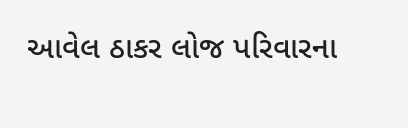આવેલ ઠાકર લોજ પરિવારના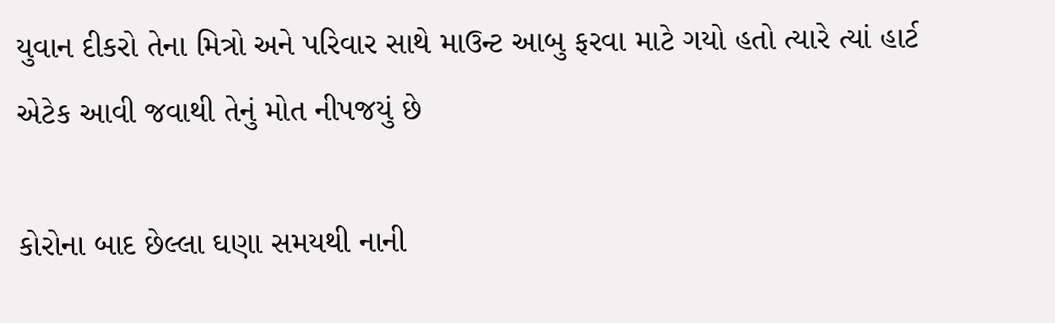યુવાન દીકરો તેના મિત્રો અને પરિવાર સાથે માઉન્ટ આબુ ફરવા માટે ગયો હતો ત્યારે ત્યાં હાર્ટ એટેક આવી જવાથી તેનું મોત નીપજયું છે

કોરોના બાદ છેલ્લા ઘણા સમયથી નાની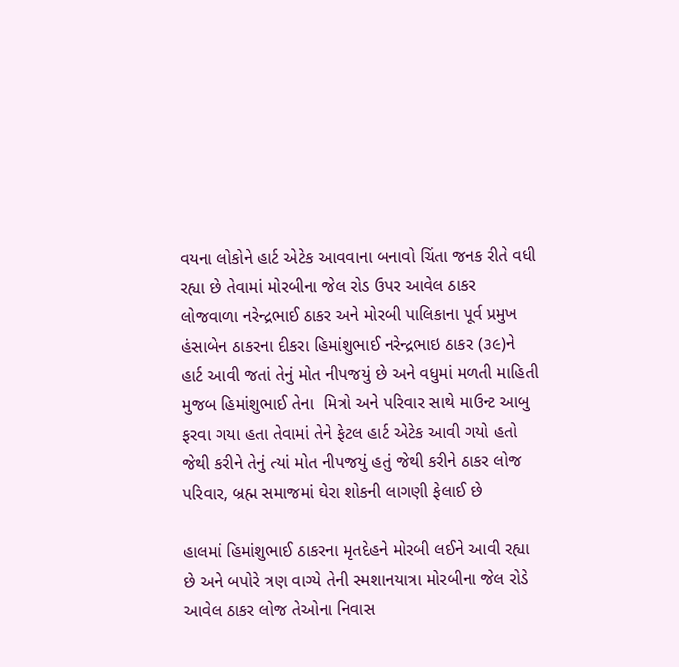વયના લોકોને હાર્ટ એટેક આવવાના બનાવો ચિંતા જનક રીતે વધી રહ્યા છે તેવામાં મોરબીના જેલ રોડ ઉપર આવેલ ઠાકર લોજવાળા નરેન્દ્રભાઈ ઠાકર અને મોરબી પાલિકાના પૂર્વ પ્રમુખ હંસાબેન ઠાકરના દીકરા હિમાંશુભાઈ નરેન્દ્રભાઇ ઠાકર (૩૯)ને હાર્ટ આવી જતાં તેનું મોત નીપજયું છે અને વધુમાં મળતી માહિતી મુજબ હિમાંશુભાઈ તેના  મિત્રો અને પરિવાર સાથે માઉન્ટ આબુ ફરવા ગયા હતા તેવામાં તેને ફેટલ હાર્ટ એટેક આવી ગયો હતો જેથી કરીને તેનું ત્યાં મોત નીપજયું હતું જેથી કરીને ઠાકર લોજ પરિવાર, બ્રહ્મ સમાજમાં ઘેરા શોકની લાગણી ફેલાઈ છે

હાલમાં હિમાંશુભાઈ ઠાકરના મૃતદેહને મોરબી લઈને આવી રહ્યા છે અને બપોરે ત્રણ વાગ્યે તેની સ્મશાનયાત્રા મોરબીના જેલ રોડે આવેલ ઠાકર લોજ તેઓના નિવાસ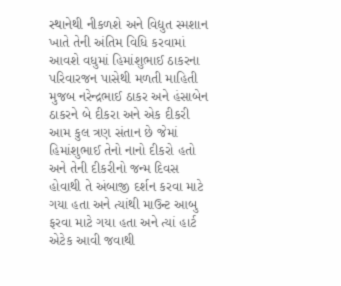સ્થાનેથી નીકળશે અને વિદ્યુત સ્મશાન ખાતે તેની અંતિમ વિધિ કરવામાં આવશે વધુમાં હિમાંશુભાઈ ઠાકરના પરિવારજન પાસેથી મળતી માહિતી મુજબ નરેન્દ્રભાઈ ઠાકર અને હંસાબેન ઠાકરને બે દીકરા અને એક દીકરી આમ કુલ ત્રણ સંતાન છે જેમાં હિમાંશુભાઈ તેનો નાનો દીકરો હતો અને તેની દીકરીનો જન્મ દિવસ હોવાથી તે અંબાજી દર્શન કરવા માટે ગયા હતા અને ત્યાંથી માઉન્ટ આબુ ફરવા માટે ગયા હતા અને ત્યાં હાર્ટ એટેક આવી જવાથી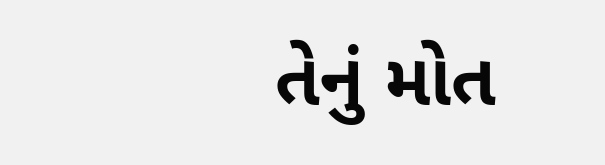તેનું મોત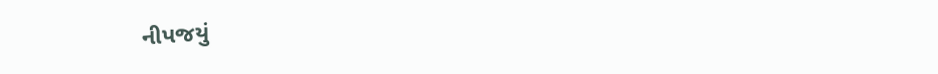નીપજયું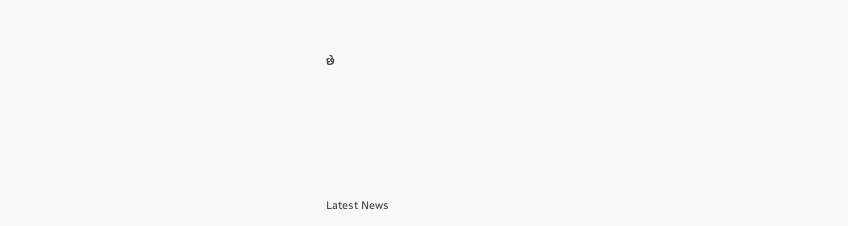છે






Latest News